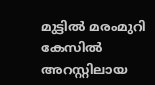മുട്ടില്‍ മരംമുറി കേസില്‍ അറസ്റ്റിലായ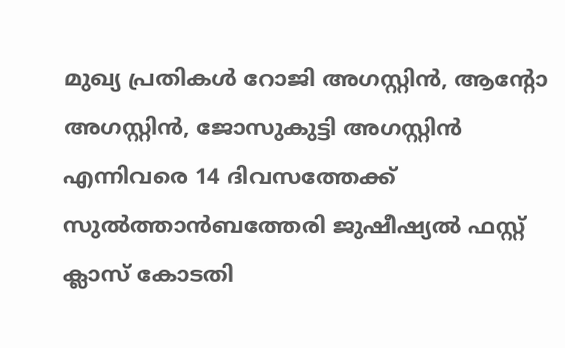മുഖ്യ പ്രതികൾ റോജി അഗസ്റ്റിന്‍, ആന്റോ അഗസ്റ്റിന്‍, ജോസുകുട്ടി അഗസ്റ്റിന്‍ എന്നിവരെ 14 ദിവസത്തേക്ക് സുല്‍ത്താന്‍ബത്തേരി ജുഷീഷ്യല്‍ ഫസ്റ്റ് ക്ലാസ് കോടതി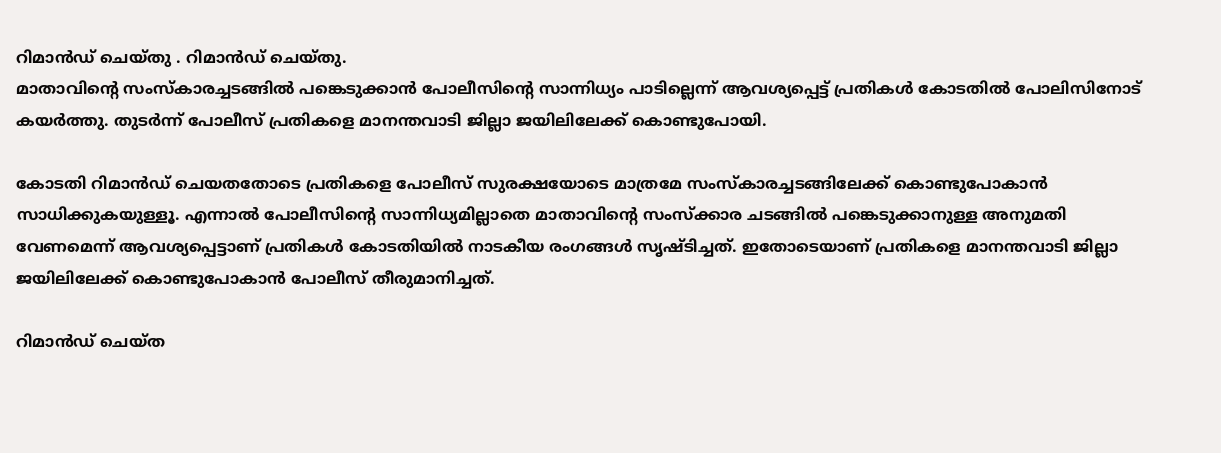റിമാന്‍ഡ് ചെയ്തു . റിമാന്‍ഡ് ചെയ്തു.
മാതാവിന്റെ സംസ്‌കാരച്ചടങ്ങില്‍ പങ്കെടുക്കാൻ പോലീസിന്റെ സാന്നിധ്യം പാടില്ലെന്ന് ആവശ്യപ്പെട്ട് പ്രതികള്‍ കോടതില്‍ പോലിസിനോട് കയര്‍ത്തു. തുടര്‍ന്ന് പോലീസ് പ്രതികളെ മാനന്തവാടി ജില്ലാ ജയിലിലേക്ക് കൊണ്ടുപോയി.

കോടതി റിമാന്‍ഡ് ചെയതതോടെ പ്രതികളെ പോലീസ് സുരക്ഷയോടെ മാത്രമേ സംസ്‌കാരച്ചടങ്ങിലേക്ക് കൊണ്ടുപോകാന്‍ സാധിക്കുകയുള്ളൂ. എന്നാല്‍ പോലീസിന്റെ സാന്നിധ്യമില്ലാതെ മാതാവിന്റെ സംസ്‌ക്കാര ചടങ്ങില്‍ പങ്കെടുക്കാനുള്ള അനുമതി വേണമെന്ന് ആവശ്യപ്പെട്ടാണ് പ്രതികള്‍ കോടതിയില്‍ നാടകീയ രംഗങ്ങള്‍ സൃഷ്ടിച്ചത്. ഇതോടെയാണ് പ്രതികളെ മാനന്തവാടി ജില്ലാ ജയിലിലേക്ക് കൊണ്ടുപോകാന്‍ പോലീസ് തീരുമാനിച്ചത്.

റിമാന്‍ഡ് ചെയ്ത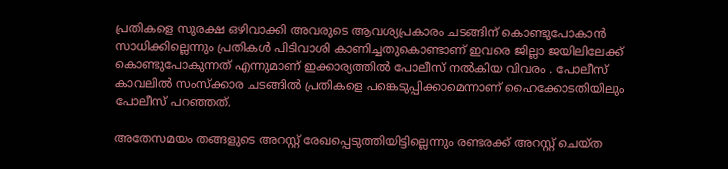പ്രതികളെ സുരക്ഷ ഒഴിവാക്കി അവരുടെ ആവശ്യപ്രകാരം ചടങ്ങിന് കൊണ്ടുപോകാന്‍ സാധിക്കില്ലെന്നും പ്രതികള്‍ പിടിവാശി കാണിച്ചതുകൊണ്ടാണ് ഇവരെ ജില്ലാ ജയിലിലേക്ക് കൊണ്ടുപോകുന്നത് എന്നുമാണ് ഇക്കാര്യത്തില്‍ പോലീസ് നൽകിയ വിവരം . പോലീസ് കാവലില്‍ സംസ്‌ക്കാര ചടങ്ങില്‍ പ്രതികളെ പങ്കെടുപ്പിക്കാമെന്നാണ് ഹൈക്കോടതിയിലും പോലീസ് പറഞ്ഞത്.

അതേസമയം തങ്ങളുടെ അറസ്റ്റ് രേഖപ്പെടുത്തിയിട്ടില്ലെന്നും രണ്ടരക്ക് അറസ്റ്റ് ചെയ്ത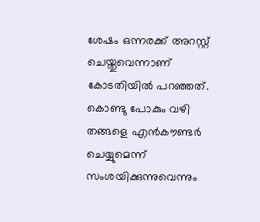ശേഷം ഒന്നരക്ക് അറസ്റ്റ് ചെയ്തുവെന്നാണ് കോടതിയില്‍ പറഞ്ഞത്. കൊണ്ടു പോകും വഴി തങ്ങളെ എന്‍കൗണ്ടര്‍ ചെയ്യുമെന്ന് സംശയിക്കുന്നുവെന്നും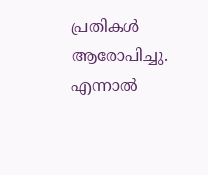പ്രതികള്‍ ആരോപിച്ചു. എന്നാല്‍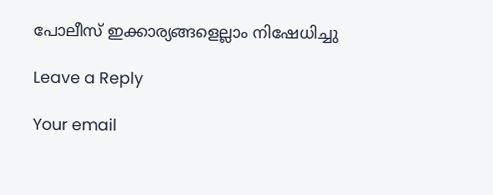പോലീസ് ഇക്കാര്യങ്ങളെല്ലാം നിഷേധിച്ചു

Leave a Reply

Your email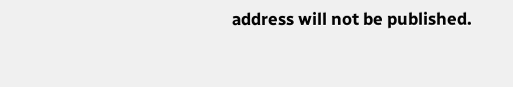address will not be published.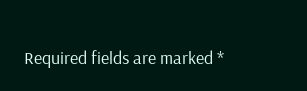Required fields are marked *